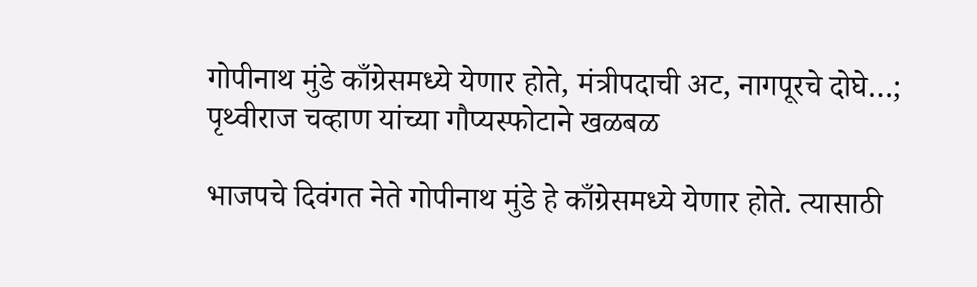गोपीनाथ मुंडे काँग्रेसमध्ये येणार होते, मंत्रीपदाची अट, नागपूरचे दोघे…; पृथ्वीराज चव्हाण यांच्या गौप्यस्फोटाने खळबळ

भाजपचे दिवंगत नेते गोपीनाथ मुंडे हे काँग्रेसमध्ये येणार होते. त्यासाठी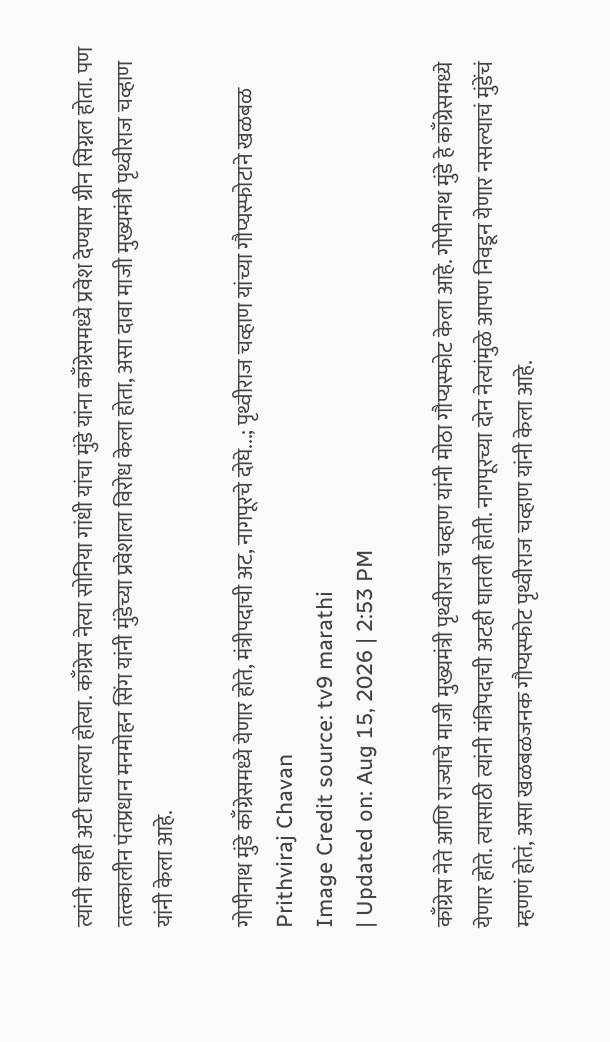त्यांनी काही अटी घातल्या होत्या. काँग्रेस नेत्या सोनिया गांधी यांचा मुंडे यांना काँग्रेसमध्ये प्रवेश देण्यास ग्रीन सिग्नल होता. पण तत्त्कालीन पंतप्रधान मनमोहन सिंग यांनी मुंडेच्या प्रवेशाला विरोध केला होता, असा दावा माजी मुख्यमंत्री पृथ्वीराज चव्हाण यांनी केला आहे.

गोपीनाथ मुंडे काँग्रेसमध्ये येणार होते, मंत्रीपदाची अट, नागपूरचे दोघे...; पृथ्वीराज चव्हाण यांच्या गौप्यस्फोटाने खळबळ
Prithviraj Chavan
Image Credit source: tv9 marathi
| Updated on: Aug 15, 2026 | 2:53 PM

काँग्रेस नेते आणि राज्याचे माजी मुख्यमंत्री पृथ्वीराज चव्हाण यांनी मोठा गौप्यस्फोट केला आहे. गोपीनाथ मुंडे हे काँग्रेसमध्ये येणार होते. त्यासाठी त्यांनी मंत्रिपदाची अटही घातली होती. नागपूरच्या दोन नेत्यांमुळे आपण निवडून येणार नसल्याचं मुंडेंचं म्हणणं होतं, असा खळबळजनक गौप्यस्फोट पृथ्वीराज चव्हाण यांनी केला आहे.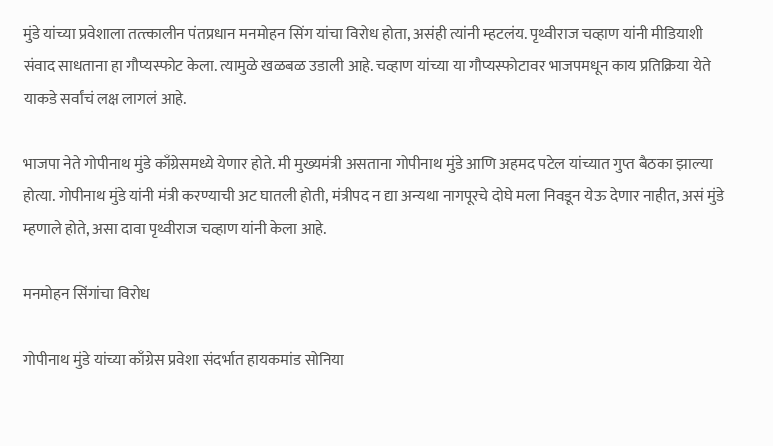मुंडे यांच्या प्रवेशाला तत्त्कालीन पंतप्रधान मनमोहन सिंग यांचा विरोध होता, असंही त्यांनी म्हटलंय. पृथ्वीराज चव्हाण यांनी मीडियाशी संवाद साधताना हा गौप्यस्फोट केला. त्यामुळे खळबळ उडाली आहे. चव्हाण यांच्या या गौप्यस्फोटावर भाजपमधून काय प्रतिक्रिया येते याकडे सर्वांचं लक्ष लागलं आहे.

भाजपा नेते गोपीनाथ मुंडे काँग्रेसमध्ये येणार होते. मी मुख्यमंत्री असताना गोपीनाथ मुंडे आणि अहमद पटेल यांच्यात गुप्त बैठका झाल्या होत्या. गोपीनाथ मुंडे यांनी मंत्री करण्याची अट घातली होती, मंत्रीपद न द्या अन्यथा नागपूरचे दोघे मला निवडून येऊ देणार नाहीत, असं मुंडे म्हणाले होते, असा दावा पृथ्वीराज चव्हाण यांनी केला आहे.

मनमोहन सिंगांचा विरोध

गोपीनाथ मुंडे यांच्या काँग्रेस प्रवेशा संदर्भात हायकमांड सोनिया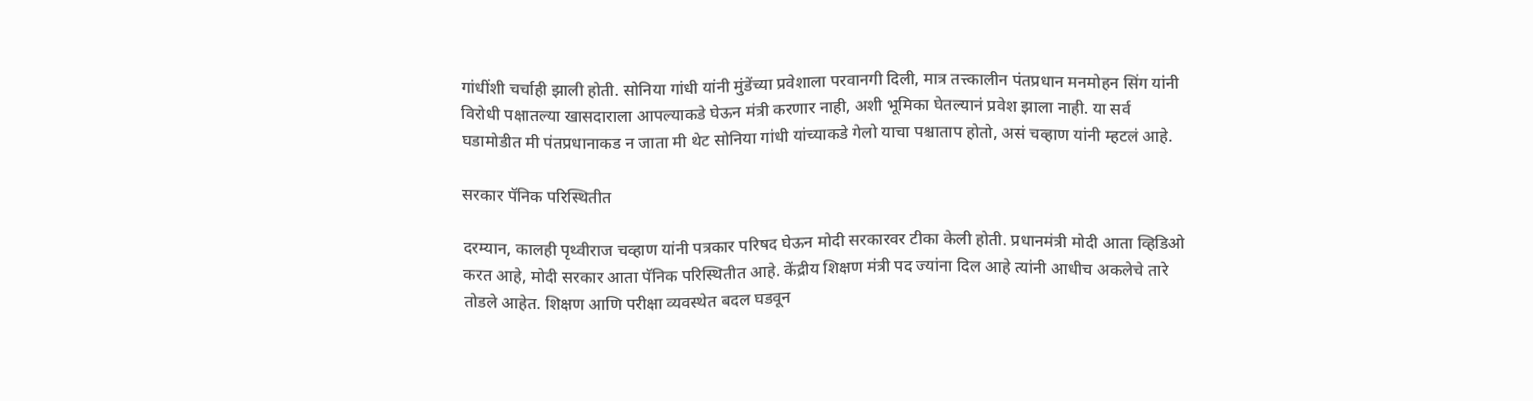गांधींशी चर्चाही झाली होती. सोनिया गांधी यांनी मुंडेंच्या प्रवेशाला परवानगी दिली, मात्र तत्त्कालीन पंतप्रधान मनमोहन सिंग यांनी विरोधी पक्षातल्या खासदाराला आपल्याकडे घेऊन मंत्री करणार नाही, अशी भूमिका घेतल्यानं प्रवेश झाला नाही. या सर्व घडामोडीत मी पंतप्रधानाकड न जाता मी थेट सोनिया गांधी यांच्याकडे गेलो याचा पश्चाताप होतो, असं चव्हाण यांनी म्हटलं आहे.

सरकार पॅनिक परिस्थितीत

दरम्यान, कालही पृथ्वीराज चव्हाण यांनी पत्रकार परिषद घेऊन मोदी सरकारवर टीका केली होती. प्रधानमंत्री मोदी आता व्हिडिओ करत आहे, मोदी सरकार आता पॅनिक परिस्थितीत आहे. केंद्रीय शिक्षण मंत्री पद ज्यांना दिल आहे त्यांनी आधीच अकलेचे तारे तोडले आहेत. शिक्षण आणि परीक्षा व्यवस्थेत बदल घडवून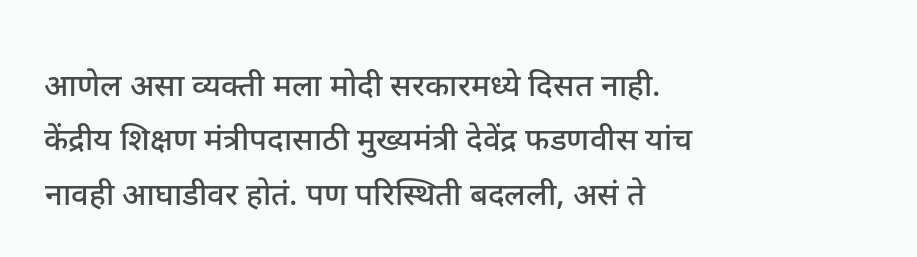आणेल असा व्यक्ती मला मोदी सरकारमध्ये दिसत नाही. केंद्रीय शिक्षण मंत्रीपदासाठी मुख्यमंत्री देवेंद्र फडणवीस यांच नावही आघाडीवर होतं. पण परिस्थिती बदलली, असं ते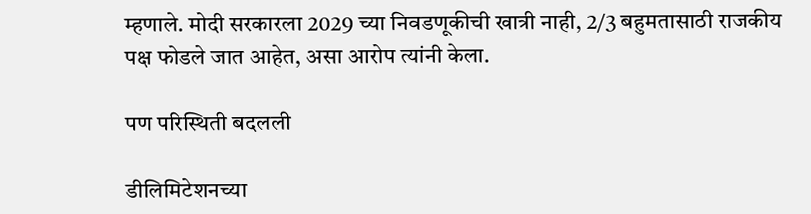म्हणाले. मोदी सरकारला 2029 च्या निवडणूकीची खात्री नाही, 2/3 बहुमतासाठी राजकीय पक्ष फोडले जात आहेत, असा आरोप त्यांनी केला.

पण परिस्थिती बदलली

डीलिमिटेशनच्या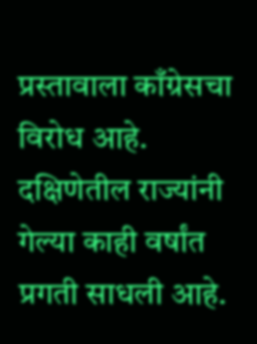प्रस्तावाला काँग्रेसचा विरोध आहे. दक्षिणेतील राज्यांनी गेल्या काही वर्षांत प्रगती साधली आहे.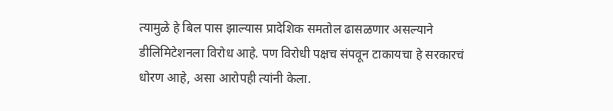त्यामुळे हे बिल पास झाल्यास प्रादेशिक समतोल ढासळणार असल्याने डीलिमिटेशनला विरोध आहे. पण विरोधी पक्षच संपवून टाकायचा हे सरकारचं धोरण आहे, असा आरोपही त्यांनी केला.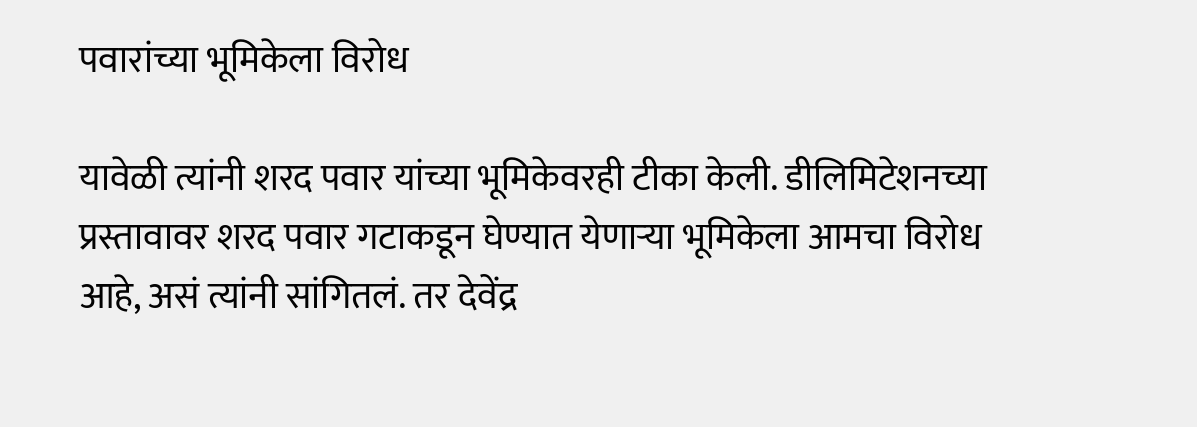पवारांच्या भूमिकेला विरोध

यावेळी त्यांनी शरद पवार यांच्या भूमिकेवरही टीका केली. डीलिमिटेशनच्या प्रस्तावावर शरद पवार गटाकडून घेण्यात येणाऱ्या भूमिकेला आमचा विरोध आहे, असं त्यांनी सांगितलं. तर देवेंद्र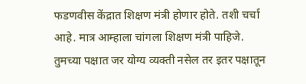फडणवीस केंद्रात शिक्षण मंत्री होणार होते. तशी चर्चा आहे. मात्र आम्हाला चांगला शिक्षण मंत्री पाहिजे. तुमच्या पक्षात जर योग्य व्यक्ती नसेल तर इतर पक्षातून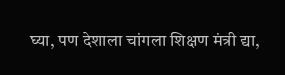घ्या, पण देशाला चांगला शिक्षण मंत्री द्या,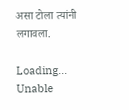असा टोला त्यांनी लगावला.

Loading...
Unable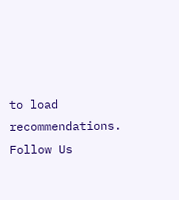to load recommendations.
Follow Us